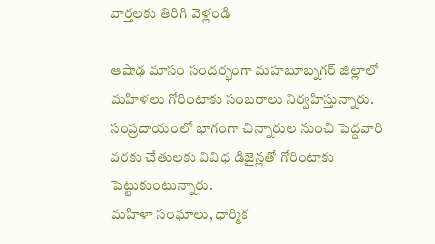వార్తలకు తిరిగి వెళ్లండి

ఆషాఢ మాసం సందర్భంగా మహబూబ్నగర్ జిల్లాలో మహిళలు గోరింటాకు సంబరాలు నిర్వహిస్తున్నారు. సంప్రదాయంలో భాగంగా చిన్నారుల నుంచి పెద్దవారి వరకు చేతులకు వివిధ డిజైన్లతో గోరింటాకు పెట్టుకుంటున్నారు.
మహిళా సంఘాలు, ధార్మిక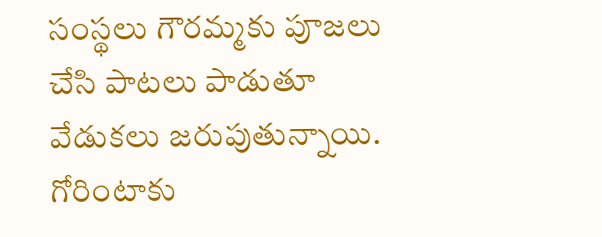సంస్థలు గౌరమ్మకు పూజలు చేసి పాటలు పాడుతూ వేడుకలు జరుపుతున్నాయి. గోరింటాకు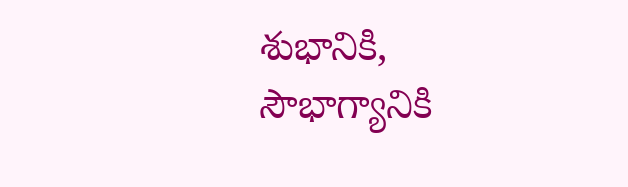శుభానికి, సౌభాగ్యానికి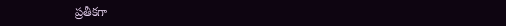ప్రతీకగా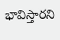భావిస్తారని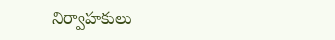నిర్వాహకులు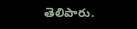తెలిపారు.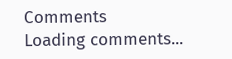Comments
Loading comments...